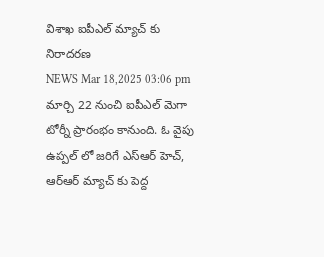విశాఖ ఐపీఎల్ మ్యాచ్ కు నిరాదరణ
NEWS Mar 18,2025 03:06 pm
మార్చి 22 నుంచి ఐపీఎల్ మెగా టోర్నీ ప్రారంభం కానుంది. ఓ వైపు ఉప్పల్ లో జరిగే ఎస్ఆర్ హెచ్, ఆర్ఆర్ మ్యాచ్ కు పెద్ద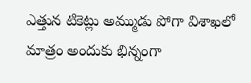ఎత్తున టికెట్లు అమ్ముడు పోగా విశాఖలో మాత్రం అందుకు భిన్నంగా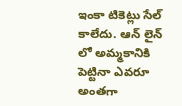ఇంకా టికెట్లు సేల్ కాలేదు. ఆన్ లైన్ లో అమ్మకానికి పెట్టినా ఎవరూ అంతగా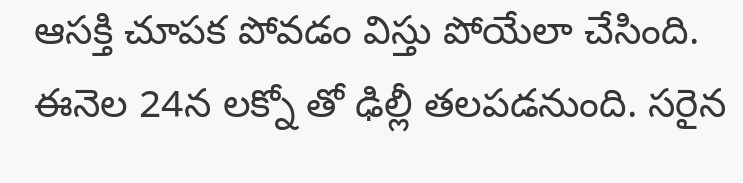ఆసక్తి చూపక పోవడం విస్తు పోయేలా చేసింది. ఈనెల 24న లక్నో తో ఢిల్లీ తలపడనుంది. సరైన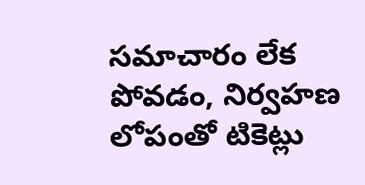సమాచారం లేక పోవడం, నిర్వహణ లోపంతో టికెట్లు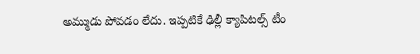అమ్ముడు పోవడం లేదు. ఇప్పటికే ఢిల్లీ క్యాపిటల్స్ టీం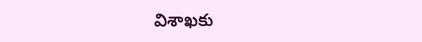విశాఖకు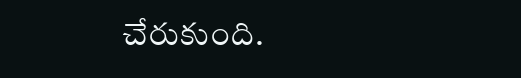చేరుకుంది.